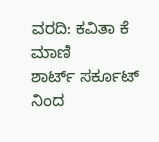ವರದಿ: ಕವಿತಾ ಕೆ ಮಾಣಿ
ಶಾರ್ಟ್ ಸರ್ಕೂಟ್ ನಿಂದ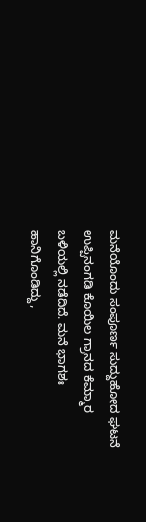ಮನೆಯೊಂದು ಸಂಪೂರ್ಣ ಸುದ್ದುಹೋದ ಘಟನೆ ಉಪ್ಪಿನಂಗಡಿ ಕೊಯಿಲ ಗ್ರಾನದ ಕೆಮ್ಮಾರ ಬಳಿಯಲ್ಲಿ ನಡೆದಿದೆ. ಮನೆ ಭಾಗಶಃ ಹಾನಿಗೊಂಡಿದ್ದು,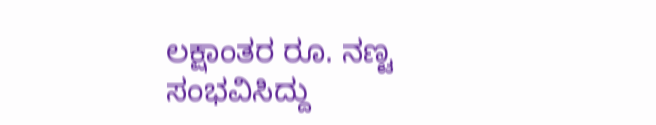ಲಕ್ಷಾಂತರ ರೂ. ನಣ್ಟ ಸಂಭವಿಸಿದ್ದು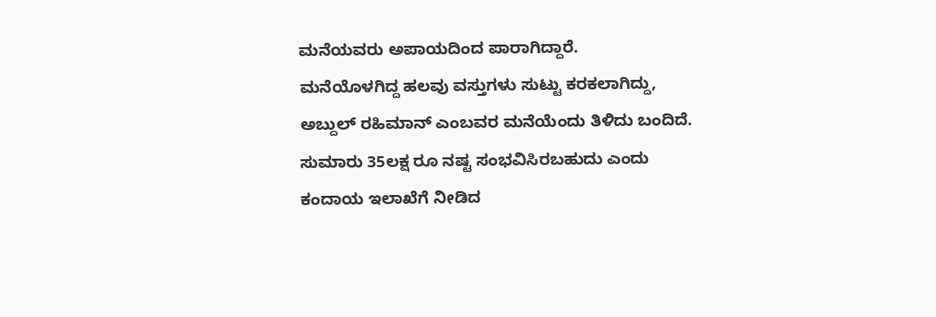ಮನೆಯವರು ಅಪಾಯದಿಂದ ಪಾರಾಗಿದ್ದಾರೆ.
ಮನೆಯೊಳಗಿದ್ದ ಹಲವು ವಸ್ತುಗಳು ಸುಟ್ಟು ಕರಕಲಾಗಿದ್ದು, ಅಬ್ದುಲ್ ರಹಿಮಾನ್ ಎಂಬವರ ಮನೆಯೆಂದು ತಿಳಿದು ಬಂದಿದೆ.
ಸುಮಾರು 35ಲಕ್ಷ ರೂ ನಷ್ಟ ಸಂಭವಿಸಿರಬಹುದು ಎಂದು ಕಂದಾಯ ಇಲಾಖೆಗೆ ನೀಡಿದ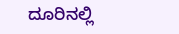ದೂರಿನಲ್ಲಿ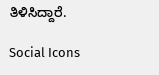ತಿಳಿಸಿದ್ದಾರೆ.

Social Icons